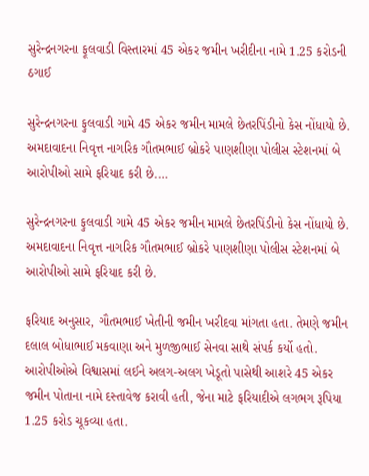સુરેન્દ્રનગરના ફૂલવાડી વિસ્તારમાં 45 એકર જમીન ખરીદીના નામે 1.25 કરોડની ઠગાઈ

સુરેન્દ્રનગરના ફુલવાડી ગામે 45 એકર જમીન મામલે છેતરપિંડીનો કેસ નોંધાયો છે. અમદાવાદના નિવૃત્ત નાગરિક ગૌતમભાઈ બ્રોકરે પાણશીણા પોલીસ સ્ટેશનમાં બે આરોપીઓ સામે ફરિયાદ કરી છે.…

સુરેન્દ્રનગરના ફુલવાડી ગામે 45 એકર જમીન મામલે છેતરપિંડીનો કેસ નોંધાયો છે. અમદાવાદના નિવૃત્ત નાગરિક ગૌતમભાઈ બ્રોકરે પાણશીણા પોલીસ સ્ટેશનમાં બે આરોપીઓ સામે ફરિયાદ કરી છે.

ફરિયાદ અનુસાર, ગૌતમભાઈ ખેતીની જમીન ખરીદવા માંગતા હતા. તેમણે જમીન દલાલ બોધાભાઈ મકવાણા અને મુળજીભાઈ સેનવા સાથે સંપર્ક કર્યો હતો. આરોપીઓએ વિશ્વાસમાં લઈને અલગ-અલગ ખેડૂતો પાસેથી આશરે 45 એકર જમીન પોતાના નામે દસ્તાવેજ કરાવી હતી, જેના માટે ફરિયાદીએ લગભગ રૂપિયા 1.25 કરોડ ચૂકવ્યા હતા.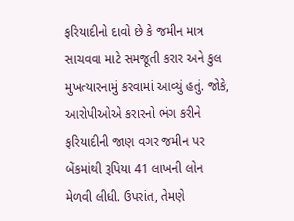ફરિયાદીનો દાવો છે કે જમીન માત્ર સાચવવા માટે સમજૂતી કરાર અને કુલ મુખત્યારનામું કરવામાં આવ્યું હતું. જોકે, આરોપીઓએ કરારનો ભંગ કરીને ફરિયાદીની જાણ વગર જમીન પર બેંકમાંથી રૂપિયા 41 લાખની લોન મેળવી લીધી. ઉપરાંત, તેમણે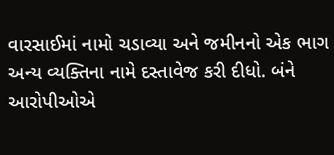વારસાઈમાં નામો ચડાવ્યા અને જમીનનો એક ભાગ અન્ય વ્યક્તિના નામે દસ્તાવેજ કરી દીધો. બંને આરોપીઓએ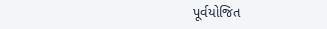પૂર્વયોજિત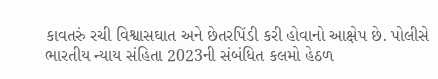કાવતરું રચી વિશ્વાસઘાત અને છેતરપિંડી કરી હોવાનો આક્ષેપ છે. પોલીસે ભારતીય ન્યાય સંહિતા 2023ની સંબંધિત કલમો હેઠળ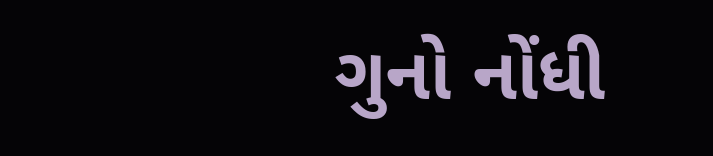ગુનો નોંધી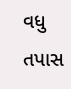વધુ તપાસ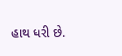હાથ ધરી છે.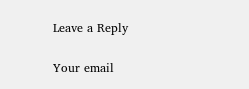Leave a Reply

Your email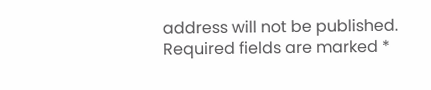address will not be published. Required fields are marked *